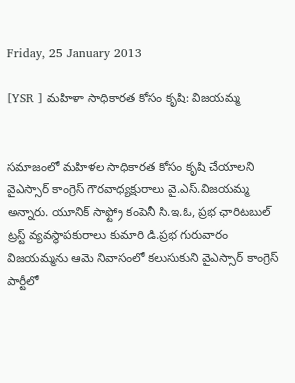Friday, 25 January 2013

[YSR ] మహిళా సాధికారత కోసం కృషి: విజయమ్మ


సమాజంలో మహిళల సాధికారత కోసం కృషి చేయాలని వైఎస్సార్ కాంగ్రెస్ గౌరవాధ్యక్షురాలు వై.ఎస్.విజయమ్మ అన్నారు. యూనిక్ సాఫ్ట్రో కంపెనీ సి.ఇ.ఓ, ప్రభ ఛారిటబుల్ ట్రస్ట్ వ్యవస్థాపకురాలు కుమారి డి.ప్రభ గురువారం విజయమ్మను ఆమె నివాసంలో కలుసుకుని వైఎస్సార్ కాంగ్రెస్ పార్టీలో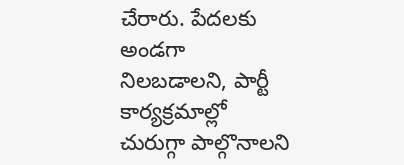చేరారు. పేదలకు అండగా నిలబడాలని, పార్టీ కార్యక్రమాల్లో చురుగ్గా పాల్గొనాలని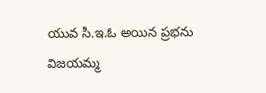యువ సి.ఇ.ఓ అయిన ప్రభను విజయమ్మ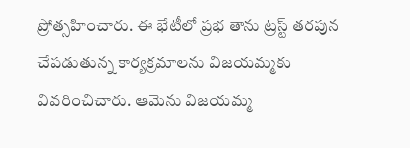ప్రోత్సహించారు. ఈ భేటీలో ప్రభ తాను ట్రస్ట్ తరపున చేపడుతున్న కార్యక్రమాలను విజయమ్మకు వివరించిచారు. ఆమెను విజయమ్మ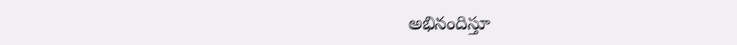అభినందిస్తూ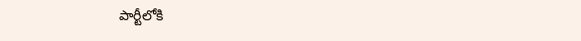పార్టీలోకి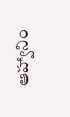ఆహ్వానిం